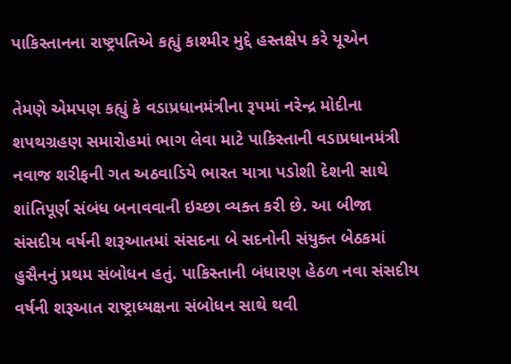પાકિસ્તાનના રાષ્ટ્રપતિએ કહ્યું કાશ્મીર મુદ્દે હસ્તક્ષેપ કરે યૂએન

તેમણે એમપણ કહ્યું કે વડાપ્રધાનમંત્રીના રૂપમાં નરેન્દ્ર મોદીના શપથગ્રહણ સમારોહમાં ભાગ લેવા માટે પાકિસ્તાની વડાપ્રધાનમંત્રી નવાજ શરીફની ગત અઠવાડિયે ભારત યાત્રા પડોશી દેશની સાથે શાંતિપૂર્ણ સંબંધ બનાવવાની ઇચ્છા વ્યક્ત કરી છે. આ બીજા સંસદીય વર્ષની શરૂઆતમાં સંસદના બે સદનોની સંયુક્ત બેઠકમાં હુસૈનનું પ્રથમ સંબોધન હતું. પાકિસ્તાની બંધારણ હેઠળ નવા સંસદીય વર્ષની શરૂઆત રાષ્ટ્રાધ્યક્ષના સંબોધન સાથે થવી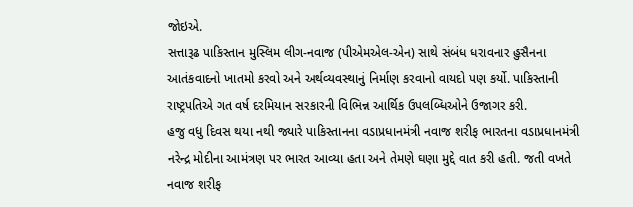જોઇએ.
સત્તારૂઢ પાકિસ્તાન મુસ્લિમ લીગ-નવાજ (પીએમએલ-એન) સાથે સંબંધ ધરાવનાર હુસૈનના આતંકવાદનો ખાતમો કરવો અને અર્થવ્યવસ્થાનું નિર્માણ કરવાનો વાયદો પણ કર્યો. પાકિસ્તાની રાષ્ટ્રપતિએ ગત વર્ષ દરમિયાન સરકારની વિભિન્ન આર્થિક ઉપલબ્ધિઓને ઉજાગર કરી.
હજુ વધુ દિવસ થયા નથી જ્યારે પાકિસ્તાનના વડાપ્રધાનમંત્રી નવાજ શરીફ ભારતના વડાપ્રધાનમંત્રી નરેન્દ્ર મોદીના આમંત્રણ પર ભારત આવ્યા હતા અને તેમણે ઘણા મુદ્દે વાત કરી હતી. જતી વખતે નવાજ શરીફ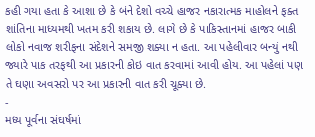કહી ગયા હતા કે આશા છે કે બંને દેશો વચ્ચે હાજર નકારાત્મક માહોલને ફક્ત શાંતિના માધ્યમથી ખતમ કરી શકાય છે. લાગે છે કે પાકિસ્તાનમાં હાજર બાકી લોકો નવાજ શરીફના સંદેશને સમજી શક્યા ન હતા. આ પહેલીવાર બન્યું નથી જ્યારે પાક તરફથી આ પ્રકારની કોઇ વાત કરવામાં આવી હોય. આ પહેલાં પણ તે ઘણા અવસરો પર આ પ્રકારની વાત કરી ચૂક્યા છે.
-
મધ્ય પૂર્વના સંઘર્ષમાં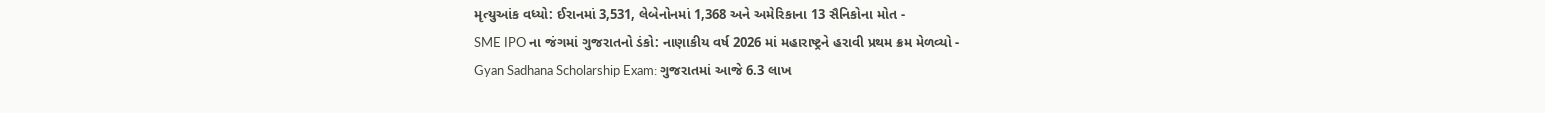મૃત્યુઆંક વધ્યો: ઈરાનમાં 3,531, લેબેનોનમાં 1,368 અને અમેરિકાના 13 સૈનિકોના મોત -
SME IPO ના જંગમાં ગુજરાતનો ડંકો: નાણાકીય વર્ષ 2026 માં મહારાષ્ટ્રને હરાવી પ્રથમ ક્રમ મેળવ્યો -
Gyan Sadhana Scholarship Exam: ગુજરાતમાં આજે 6.3 લાખ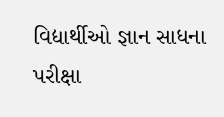વિદ્યાર્થીઓ જ્ઞાન સાધના પરીક્ષા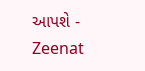આપશે -
Zeenat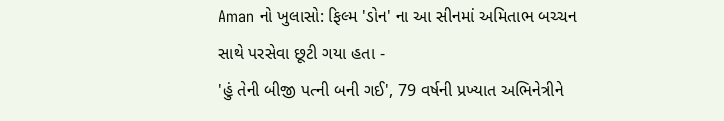Aman નો ખુલાસો: ફિલ્મ 'ડોન' ના આ સીનમાં અમિતાભ બચ્ચન સાથે પરસેવા છૂટી ગયા હતા -
'હું તેની બીજી પત્ની બની ગઈ', 79 વર્ષની પ્રખ્યાત અભિનેત્રીને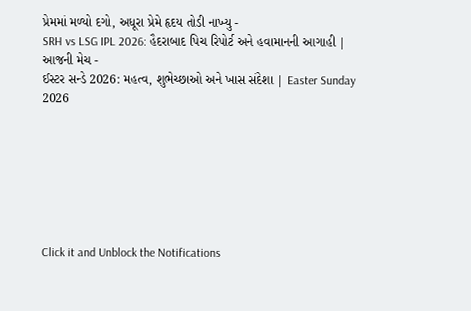પ્રેમમાં મળ્યો દગો, અધૂરા પ્રેમે હૃદય તોડી નાખ્યુ -
SRH vs LSG IPL 2026: હૈદરાબાદ પિચ રિપોર્ટ અને હવામાનની આગાહી | આજની મેચ -
ઈસ્ટર સન્ડે 2026: મહત્વ, શુભેચ્છાઓ અને ખાસ સંદેશા | Easter Sunday 2026







Click it and Unblock the Notifications